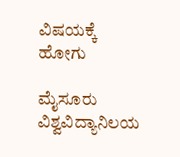ವಿಷಯಕ್ಕೆ ಹೋಗು

ಮೈಸೂರು ವಿಶ್ವವಿದ್ಯಾನಿಲಯ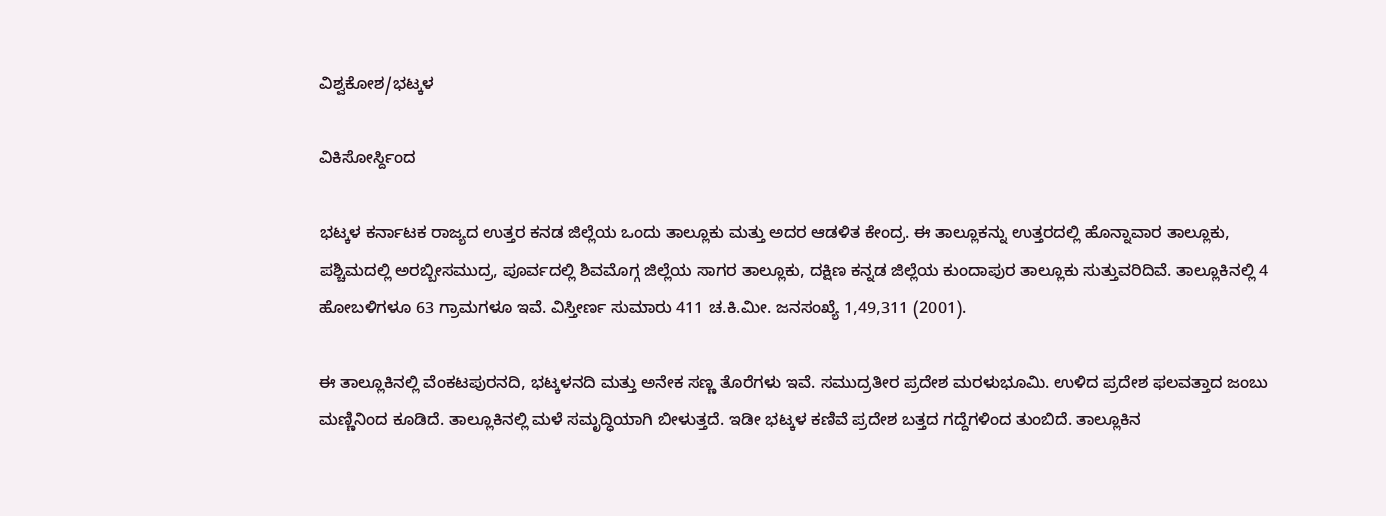ವಿಶ್ವಕೋಶ/ಭಟ್ಕಳ

ವಿಕಿಸೋರ್ಸ್ದಿಂದ

ಭಟ್ಕಳ ಕರ್ನಾಟಕ ರಾಜ್ಯದ ಉತ್ತರ ಕನಡ ಜಿಲ್ಲೆಯ ಒಂದು ತಾಲ್ಲೂಕು ಮತ್ತು ಅದರ ಆಡಳಿತ ಕೇಂದ್ರ. ಈ ತಾಲ್ಲೂಕನ್ನು ಉತ್ತರದಲ್ಲಿ ಹೊನ್ನಾವಾರ ತಾಲ್ಲೂಕು, ಪಶ್ಚಿಮದಲ್ಲಿ ಅರಬ್ಬೀಸಮುದ್ರ, ಪೂರ್ವದಲ್ಲಿ ಶಿವಮೊಗ್ಗ ಜಿಲ್ಲೆಯ ಸಾಗರ ತಾಲ್ಲೂಕು, ದಕ್ಷಿಣ ಕನ್ನಡ ಜಿಲ್ಲೆಯ ಕುಂದಾಪುರ ತಾಲ್ಲೂಕು ಸುತ್ತುವರಿದಿವೆ. ತಾಲ್ಲೂಕಿನಲ್ಲಿ 4 ಹೋಬಳಿಗಳೂ 63 ಗ್ರಾಮಗಳೂ ಇವೆ. ವಿಸ್ತೀರ್ಣ ಸುಮಾರು 411 ಚ.ಕಿ.ಮೀ. ಜನಸಂಖ್ಯೆ 1,49,311 (2001).

ಈ ತಾಲ್ಲೂಕಿನಲ್ಲಿ ವೆಂಕಟಪುರನದಿ, ಭಟ್ಕಳನದಿ ಮತ್ತು ಅನೇಕ ಸಣ್ಣ ತೊರೆಗಳು ಇವೆ. ಸಮುದ್ರತೀರ ಪ್ರದೇಶ ಮರಳುಭೂಮಿ. ಉಳಿದ ಪ್ರದೇಶ ಫಲವತ್ತಾದ ಜಂಬು ಮಣ್ಣಿನಿಂದ ಕೂಡಿದೆ. ತಾಲ್ಲೂಕಿನಲ್ಲಿ ಮಳೆ ಸಮೃದ್ಧಿಯಾಗಿ ಬೀಳುತ್ತದೆ. ಇಡೀ ಭಟ್ಕಳ ಕಣಿವೆ ಪ್ರದೇಶ ಬತ್ತದ ಗದ್ದೆಗಳಿಂದ ತುಂಬಿದೆ. ತಾಲ್ಲೂಕಿನ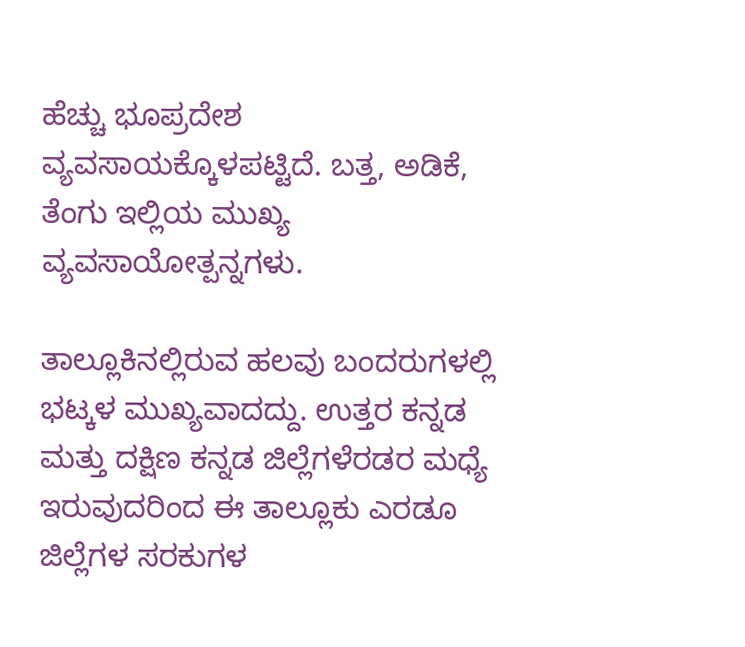ಹೆಚ್ಚು ಭೂಪ್ರದೇಶ ವ್ಯವಸಾಯಕ್ಕೊಳಪಟ್ಟಿದೆ. ಬತ್ತ, ಅಡಿಕೆ, ತೆಂಗು ಇಲ್ಲಿಯ ಮುಖ್ಯ ವ್ಯವಸಾಯೋತ್ಪನ್ನಗಳು.

ತಾಲ್ಲೂಕಿನಲ್ಲಿರುವ ಹಲವು ಬಂದರುಗಳಲ್ಲಿ ಭಟ್ಕಳ ಮುಖ್ಯವಾದದ್ದು. ಉತ್ತರ ಕನ್ನಡ ಮತ್ತು ದಕ್ಷಿಣ ಕನ್ನಡ ಜಿಲ್ಲೆಗಳೆರಡರ ಮಧ್ಯೆ ಇರುವುದರಿಂದ ಈ ತಾಲ್ಲೂಕು ಎರಡೂ ಜಿಲ್ಲೆಗಳ ಸರಕುಗಳ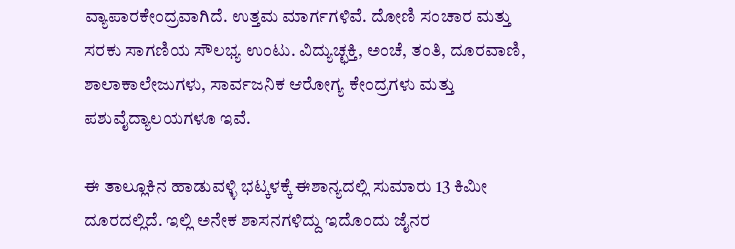ವ್ಯಾಪಾರಕೇಂದ್ರವಾಗಿದೆ. ಉತ್ತಮ ಮಾರ್ಗಗಳಿವೆ. ದೋಣಿ ಸಂಚಾರ ಮತ್ತು ಸರಕು ಸಾಗಣಿಯ ಸೌಲಭ್ಯ ಉಂಟು. ವಿದ್ಯುಚ್ಛಕ್ತಿ, ಅಂಚೆ, ತಂತಿ, ದೂರವಾಣಿ, ಶಾಲಾಕಾಲೇಜುಗಳು, ಸಾರ್ವಜನಿಕ ಆರೋಗ್ಯ ಕೇಂದ್ರಗಳು ಮತ್ತು ಪಶುವೈದ್ಯಾಲಯಗಳೂ ಇವೆ.

ಈ ತಾಲ್ಲೂಕಿನ ಹಾಡುವಳ್ಳಿ ಭಟ್ಕಳಕ್ಕೆ ಈಶಾನ್ಯದಲ್ಲಿ ಸುಮಾರು 13 ಕಿಮೀ ದೂರದಲ್ಲಿದೆ. ಇಲ್ಲಿ ಅನೇಕ ಶಾಸನಗಳಿದ್ದು ಇದೊಂದು ಜೈನರ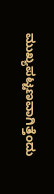ಮುಖ್ಯಪಟ್ಟಣವಾಗಿತ್ತೆಂದು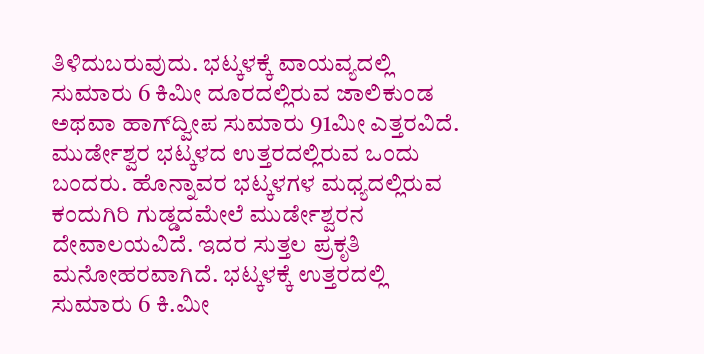ತಿಳಿದುಬರುವುದು. ಭಟ್ಕಳಕ್ಕೆ ವಾಯವ್ಯದಲ್ಲಿ ಸುಮಾರು 6 ಕಿಮೀ ದೂರದಲ್ಲಿರುವ ಜಾಲಿಕುಂಡ ಅಥವಾ ಹಾಗ್‍ದ್ವೀಪ ಸುಮಾರು 91ಮೀ ಎತ್ತರವಿದೆ. ಮುರ್ಡೇಶ್ವರ ಭಟ್ಕಳದ ಉತ್ತರದಲ್ಲಿರುವ ಒಂದು ಬಂದರು. ಹೊನ್ನಾವರ ಭಟ್ಕಳಗಳ ಮಧ್ಯದಲ್ಲಿರುವ ಕಂದುಗಿರಿ ಗುಡ್ಡದಮೇಲೆ ಮುರ್ಡೇಶ್ವರನ ದೇವಾಲಯವಿದೆ. ಇದರ ಸುತ್ತಲ ಪ್ರಕೃತಿ ಮನೋಹರವಾಗಿದೆ. ಭಟ್ಕಳಕ್ಕೆ ಉತ್ತರದಲ್ಲಿ ಸುಮಾರು 6 ಕಿ.ಮೀ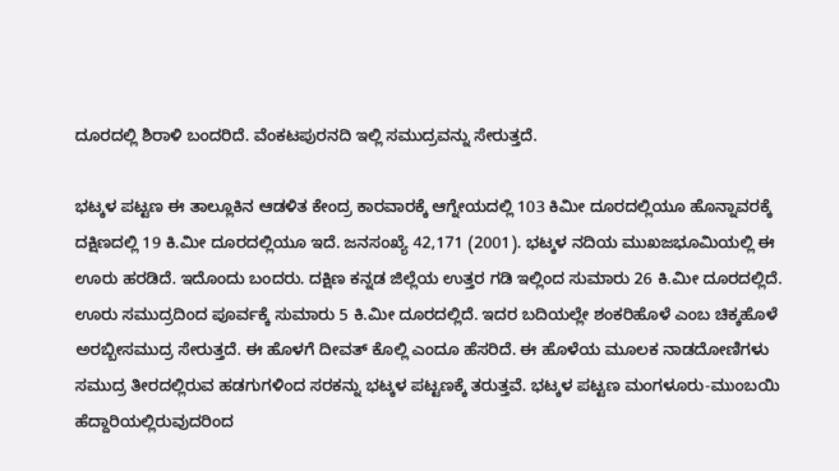ದೂರದಲ್ಲಿ ಶಿರಾಳಿ ಬಂದರಿದೆ. ವೆಂಕಟಪುರನದಿ ಇಲ್ಲಿ ಸಮುದ್ರವನ್ನು ಸೇರುತ್ತದೆ.

ಭಟ್ಕಳ ಪಟ್ಟಣ ಈ ತಾಲ್ಲೂಕಿನ ಆಡಳಿತ ಕೇಂದ್ರ ಕಾರವಾರಕ್ಕೆ ಆಗ್ನೇಯದಲ್ಲಿ 103 ಕಿಮೀ ದೂರದಲ್ಲಿಯೂ ಹೊನ್ನಾವರಕ್ಕೆ ದಕ್ಷಿಣದಲ್ಲಿ 19 ಕಿ.ಮೀ ದೂರದಲ್ಲಿಯೂ ಇದೆ. ಜನಸಂಖ್ಯೆ 42,171 (2001). ಭಟ್ಕಳ ನದಿಯ ಮುಖಜಭೂಮಿಯಲ್ಲಿ ಈ ಊರು ಹರಡಿದೆ. ಇದೊಂದು ಬಂದರು. ದಕ್ಷಿಣ ಕನ್ನಡ ಜಿಲ್ಲೆಯ ಉತ್ತರ ಗಡಿ ಇಲ್ಲಿಂದ ಸುಮಾರು 26 ಕಿ.ಮೀ ದೂರದಲ್ಲಿದೆ. ಊರು ಸಮುದ್ರದಿಂದ ಪೂರ್ವಕ್ಕೆ ಸುಮಾರು 5 ಕಿ.ಮೀ ದೂರದಲ್ಲಿದೆ. ಇದರ ಬದಿಯಲ್ಲೇ ಶಂಕರಿಹೊಳೆ ಎಂಬ ಚಿಕ್ಕಹೊಳೆ ಅರಬ್ಬೀಸಮುದ್ರ ಸೇರುತ್ತದೆ. ಈ ಹೊಳಗೆ ದೀವತ್ ಕೊಲ್ಲಿ ಎಂದೂ ಹೆಸರಿದೆ. ಈ ಹೊಳೆಯ ಮೂಲಕ ನಾಡದೋಣಿಗಳು ಸಮುದ್ರ ತೀರದಲ್ಲಿರುವ ಹಡಗುಗಳಿಂದ ಸರಕನ್ನು ಭಟ್ಕಳ ಪಟ್ಟಣಕ್ಕೆ ತರುತ್ತವೆ. ಭಟ್ಕಳ ಪಟ್ಟಣ ಮಂಗಳೂರು-ಮುಂಬಯಿ ಹೆದ್ದಾರಿಯಲ್ಲಿರುವುದರಿಂದ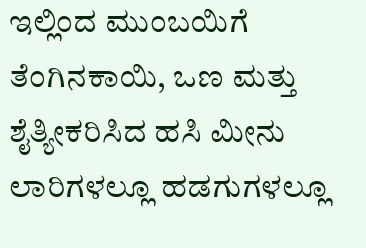ಇಲ್ಲಿಂದ ಮುಂಬಯಿಗೆ ತೆಂಗಿನಕಾಯಿ, ಒಣ ಮತ್ತು ಶೈತ್ಯೀಕರಿಸಿದ ಹಸಿ ಮೀನು ಲಾರಿಗಳಲ್ಲೂ ಹಡಗುಗಳಲ್ಲೂ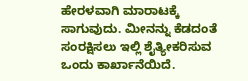ಹೇರಳವಾಗಿ ಮಾರಾಟಕ್ಕೆ ಸಾಗುವುದು. ಮೀನನ್ನು ಕೆಡದಂತೆ ಸಂರಕ್ಷಿಸಲು ಇಲ್ಲಿ ಶೈತ್ಯೀಕರಿಸುವ ಒಂದು ಕಾರ್ಖಾನೆಯಿದೆ.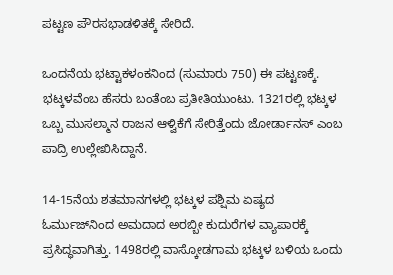ಪಟ್ಟಣ ಪೌರಸಭಾಡಳಿತಕ್ಕೆ ಸೇರಿದೆ.

ಒಂದನೆಯ ಭಟ್ಟಾಕಳಂಕನಿಂದ (ಸುಮಾರು 750) ಈ ಪಟ್ಟಣಕ್ಕೆ. ಭಟ್ಕಳವೆಂಬ ಹೆಸರು ಬಂತೆಂಬ ಪ್ರತೀತಿಯುಂಟು. 1321ರಲ್ಲಿ ಭಟ್ಕಳ ಒಬ್ಬ ಮುಸಲ್ಮಾನ ರಾಜನ ಆಳ್ವಿಕೆಗೆ ಸೇರಿತ್ತೆಂದು ಜೋರ್ಡಾನಸ್ ಎಂಬ ಪಾದ್ರಿ ಉಲ್ಲೇಖಿಸಿದ್ದಾನೆ.

14-15ನೆಯ ಶತಮಾನಗಳಲ್ಲಿ ಭಟ್ಕಳ ಪಶ್ಷಿಮ ಏಷ್ಯದ ಓರ್ಮುಜ್‍ನಿಂದ ಅಮದಾದ ಅರಬ್ಬೀ ಕುದುರೆಗಳ ವ್ಯಾಪಾರಕ್ಕೆ ಪ್ರಸಿದ್ಧವಾಗಿತ್ತು. 1498ರಲ್ಲಿ ವಾಸ್ಕೋಡಗಾಮ ಭಟ್ಕಳ ಬಳಿಯ ಒಂದು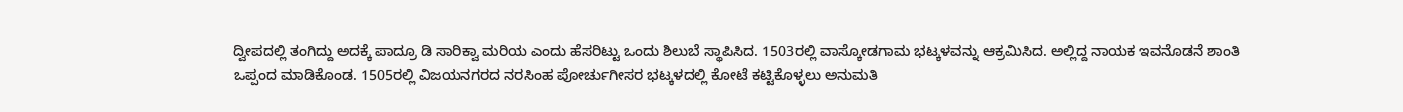ದ್ವೀಪದಲ್ಲಿ ತಂಗಿದ್ದು ಅದಕ್ಕೆ ಪಾದ್ರೂ ಡಿ ಸಾರಿಕ್ವಾ ಮರಿಯ ಎಂದು ಹೆಸರಿಟ್ಟು ಒಂದು ಶಿಲುಬೆ ಸ್ಥಾಪಿಸಿದ. 1503ರಲ್ಲಿ ವಾಸ್ಕೋಡಗಾಮ ಭಟ್ಕಳವನ್ನು ಆಕ್ರಮಿಸಿದ. ಅಲ್ಲಿದ್ದ ನಾಯಕ ಇವನೊಡನೆ ಶಾಂತಿ ಒಪ್ಪಂದ ಮಾಡಿಕೊಂಡ. 1505ರಲ್ಲಿ ವಿಜಯನಗರದ ನರಸಿಂಹ ಪೋರ್ಚುಗೀಸರ ಭಟ್ಕಳದಲ್ಲಿ ಕೋಟೆ ಕಟ್ಟಿಕೊಳ್ಳಲು ಅನುಮತಿ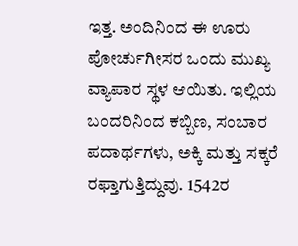ಇತ್ತ. ಅಂದಿನಿಂದ ಈ ಊರು ಪೋರ್ಚುಗೀಸರ ಒಂದು ಮುಖ್ಯ ವ್ಯಾಪಾರ ಸ್ಥಳ ಆಯಿತು. ಇಲ್ಲಿಯ ಬಂದರಿನಿಂದ ಕಬ್ಬಿಣ, ಸಂಬಾರ ಪದಾರ್ಥಗಳು, ಅಕ್ಕಿ ಮತ್ತು ಸಕ್ಕರೆ ರಫ್ತಾಗುತ್ತಿದ್ದುವು. 1542ರ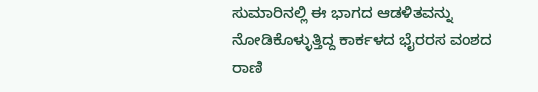ಸುಮಾರಿನಲ್ಲಿ ಈ ಭಾಗದ ಆಡಳಿತವನ್ನು ನೋಡಿಕೊಳ್ಳುತ್ತಿದ್ದ ಕಾರ್ಕಳದ ಭೈರರಸ ವಂಶದ ರಾಣಿ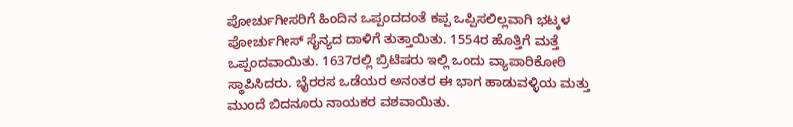ಪೋರ್ಚುಗೀಸರಿಗೆ ಹಿಂದಿನ ಒಪ್ಪಂದದಂತೆ ಕಪ್ಪ ಒಪ್ಪಿಸಲಿಲ್ಲವಾಗಿ ಭಟ್ಕಳ ಪೋರ್ಚುಗೀಸ್ ಸೈನ್ಯದ ದಾಳಿಗೆ ತುತ್ತಾಯಿತು. 1554ರ ಹೊತ್ತಿಗೆ ಮತ್ತೆ ಒಪ್ಪಂದವಾಯಿತು. 1637ರಲ್ಲಿ ಬ್ರಿಟಿಷರು ಇಲ್ಲಿ ಒಂದು ವ್ಯಾಪಾರಿಕೋಠಿ ಸ್ಥಾಪಿಸಿದರು. ಭೈರರಸ ಒಡೆಯರ ಅನಂತರ ಈ ಭಾಗ ಹಾಡುವಳ್ಳಿಯ ಮತ್ತು ಮುಂದೆ ಬಿದನೂರು ನಾಯಕರ ವಶವಾಯಿತು.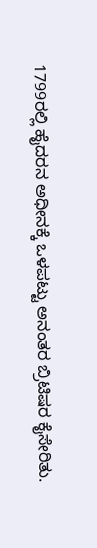1799ರಲ್ಲಿ ಹೈದರನ ಅಧೀನಕ್ಕೆ ಒಳಪಟ್ಟು ಅನಂತರ ಬ್ರಿಟಿಷರ ಕೈಸೇರಿತು.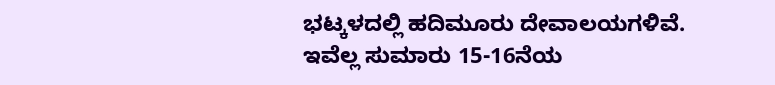ಭಟ್ಕಳದಲ್ಲಿ ಹದಿಮೂರು ದೇವಾಲಯಗಳಿವೆ. ಇವೆಲ್ಲ ಸುಮಾರು 15-16ನೆಯ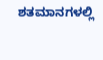ಶತಮಾನಗಳಲ್ಲಿ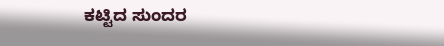ಕಟ್ಟಿದ ಸುಂದರ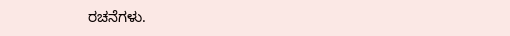ರಚನೆಗಳು.